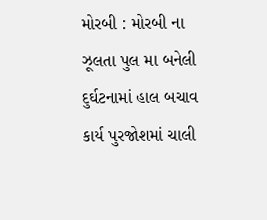મોરબી : મોરબી ના ઝૂલતા પુલ મા બનેલી દુર્ઘટનામાં હાલ બચાવ કાર્ય પુરજોશમાં ચાલી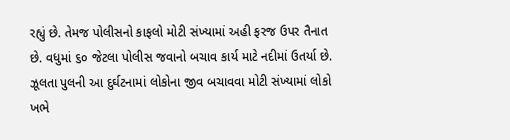રહ્યું છે. તેમજ પોલીસનો કાફલો મોટી સંખ્યામાં અહી ફરજ ઉપર તૈનાત છે. વધુમાં ૬૦ જેટલા પોલીસ જવાનો બચાવ કાર્ય માટે નદીમાં ઉતર્યા છે.
ઝૂલતા પુલની આ દુર્ઘટનામાં લોકોના જીવ બચાવવા મોટી સંખ્યામાં લોકો ખભે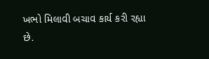ખભો મિલાવી બચાવ કાર્ય કરી રહ્યા છે.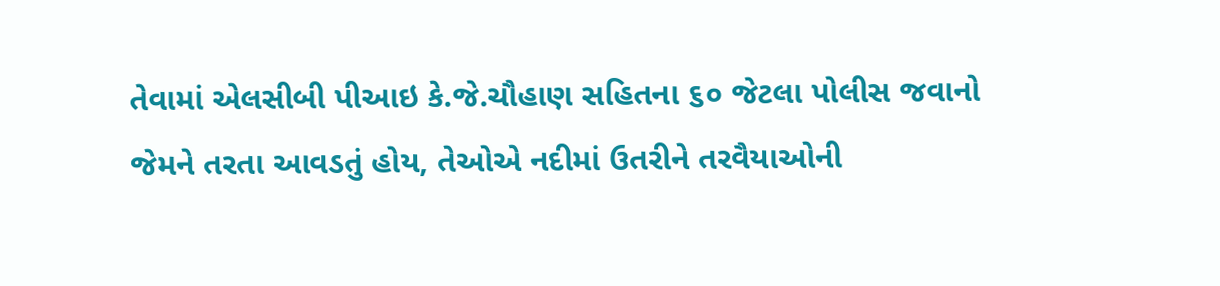તેવામાં એલસીબી પીઆઇ કે.જે.ચૌહાણ સહિતના ૬૦ જેટલા પોલીસ જવાનો જેમને તરતા આવડતું હોય, તેઓએ નદીમાં ઉતરીને તરવૈયાઓની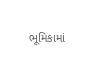ભૂમિકામાં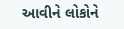આવીને લોકોને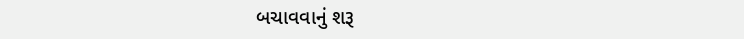બચાવવાનું શરૂ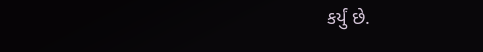કર્યું છે.